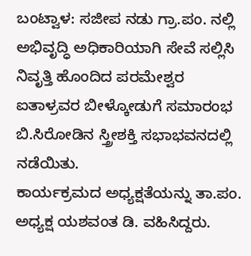ಬಂಟ್ವಾಳ: ಸಜೀಪ ನಡು ಗ್ರಾ.ಪಂ. ನಲ್ಲಿ ಅಭಿವೃದ್ಧಿ ಅಧಿಕಾರಿಯಾಗಿ ಸೇವೆ ಸಲ್ಲಿಸಿ ನಿವೃತ್ತಿ ಹೊಂದಿದ ಪರಮೇಶ್ವರ ಐತಾಳ್ರವರ ಬೀಳ್ಕೋಡುಗೆ ಸಮಾರಂಭ ಬಿ.ಸಿರೋಡಿನ ಸ್ತ್ರೀಶಕ್ತಿ ಸಭಾಭವನದಲ್ಲಿ ನಡೆಯಿತು.
ಕಾರ್ಯಕ್ರಮದ ಅಧ್ಯಕ್ಷತೆಯನ್ನು ತಾ.ಪಂ. ಅಧ್ಯಕ್ಷ ಯಶವಂತ ಡಿ. ವಹಿಸಿದ್ದರು.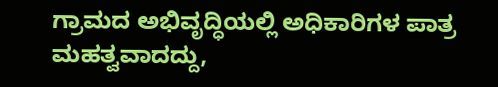ಗ್ರಾಮದ ಅಭಿವೃದ್ಧಿಯಲ್ಲಿ ಅಧಿಕಾರಿಗಳ ಪಾತ್ರ ಮಹತ್ವವಾದದ್ದು,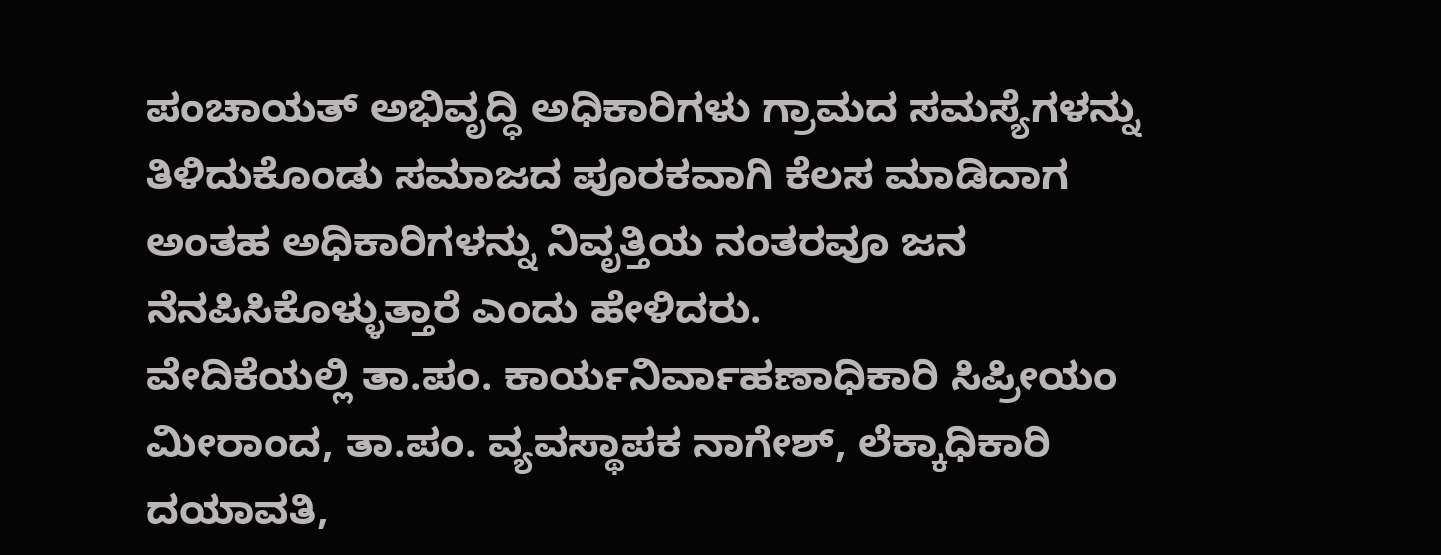ಪಂಚಾಯತ್ ಅಭಿವೃದ್ಧಿ ಅಧಿಕಾರಿಗಳು ಗ್ರಾಮದ ಸಮಸ್ಯೆಗಳನ್ನು ತಿಳಿದುಕೊಂಡು ಸಮಾಜದ ಪೂರಕವಾಗಿ ಕೆಲಸ ಮಾಡಿದಾಗ ಅಂತಹ ಅಧಿಕಾರಿಗಳನ್ನು ನಿವೃತ್ತಿಯ ನಂತರವೂ ಜನ ನೆನಪಿಸಿಕೊಳ್ಳುತ್ತಾರೆ ಎಂದು ಹೇಳಿದರು.
ವೇದಿಕೆಯಲ್ಲಿ ತಾ.ಪಂ. ಕಾರ್ಯನಿರ್ವಾಹಣಾಧಿಕಾರಿ ಸಿಪ್ರೀಯಂ ಮೀರಾಂದ, ತಾ.ಪಂ. ವ್ಯವಸ್ಥಾಪಕ ನಾಗೇಶ್, ಲೆಕ್ಕಾಧಿಕಾರಿ ದಯಾವತಿ,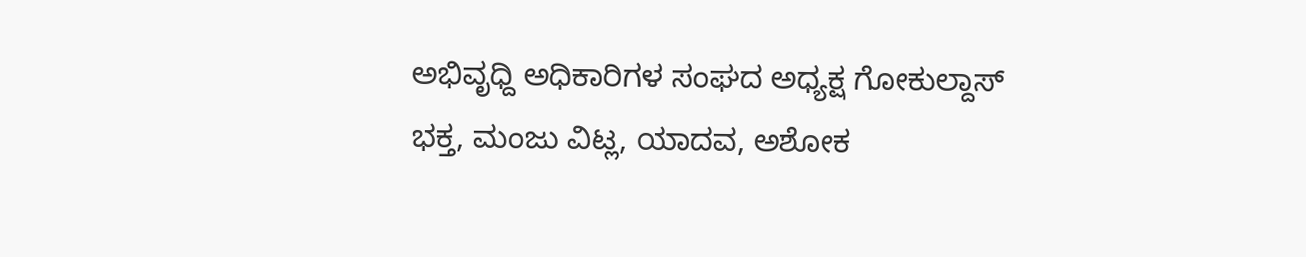ಅಭಿವೃಧ್ದಿ ಅಧಿಕಾರಿಗಳ ಸಂಘದ ಅಧ್ಯಕ್ಷ ಗೋಕುಲ್ದಾಸ್ ಭಕ್ತ, ಮಂಜು ವಿಟ್ಲ, ಯಾದವ, ಅಶೋಕ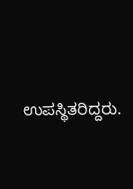ಉಪಸ್ಥಿತರಿದ್ದರು.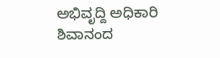ಅಭಿವೃದ್ದಿ ಅಧಿಕಾರಿ ಶಿವಾನಂದ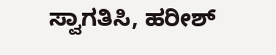ಸ್ವಾಗತಿಸಿ, ಹರೀಶ್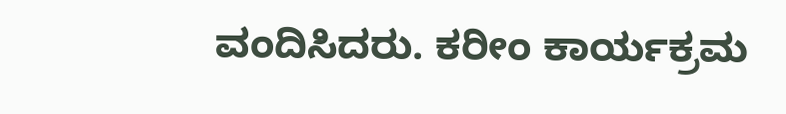ವಂದಿಸಿದರು. ಕರೀಂ ಕಾರ್ಯಕ್ರಮ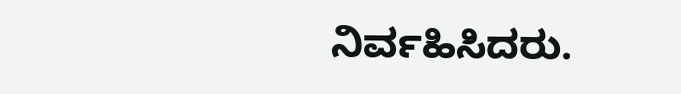ನಿರ್ವಹಿಸಿದರು.